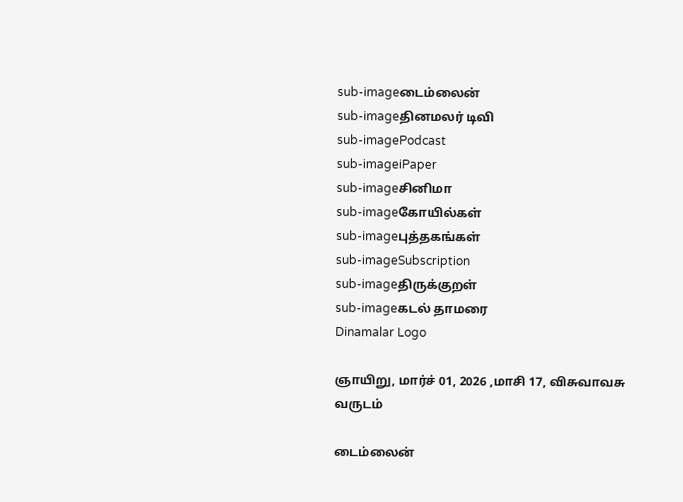sub-imageடைம்லைன்
sub-imageதினமலர் டிவி
sub-imagePodcast
sub-imageiPaper
sub-imageசினிமா
sub-imageகோயில்கள்
sub-imageபுத்தகங்கள்
sub-imageSubscription
sub-imageதிருக்குறள்
sub-imageகடல் தாமரை
Dinamalar Logo

ஞாயிறு, மார்ச் 01, 2026 ,மாசி 17, விசுவாவசு வருடம்

டைம்லைன்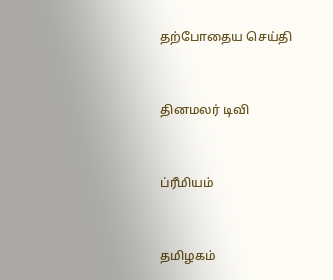தற்போதைய செய்தி


தினமலர் டிவி


ப்ரீமியம்


தமிழகம்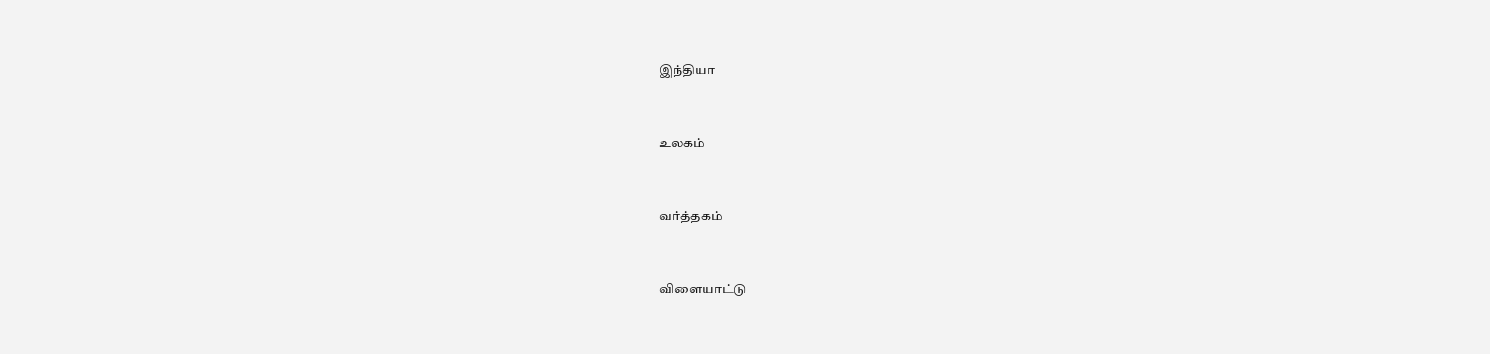இந்தியா


உலகம்


வர்த்தகம்


விளையாட்டு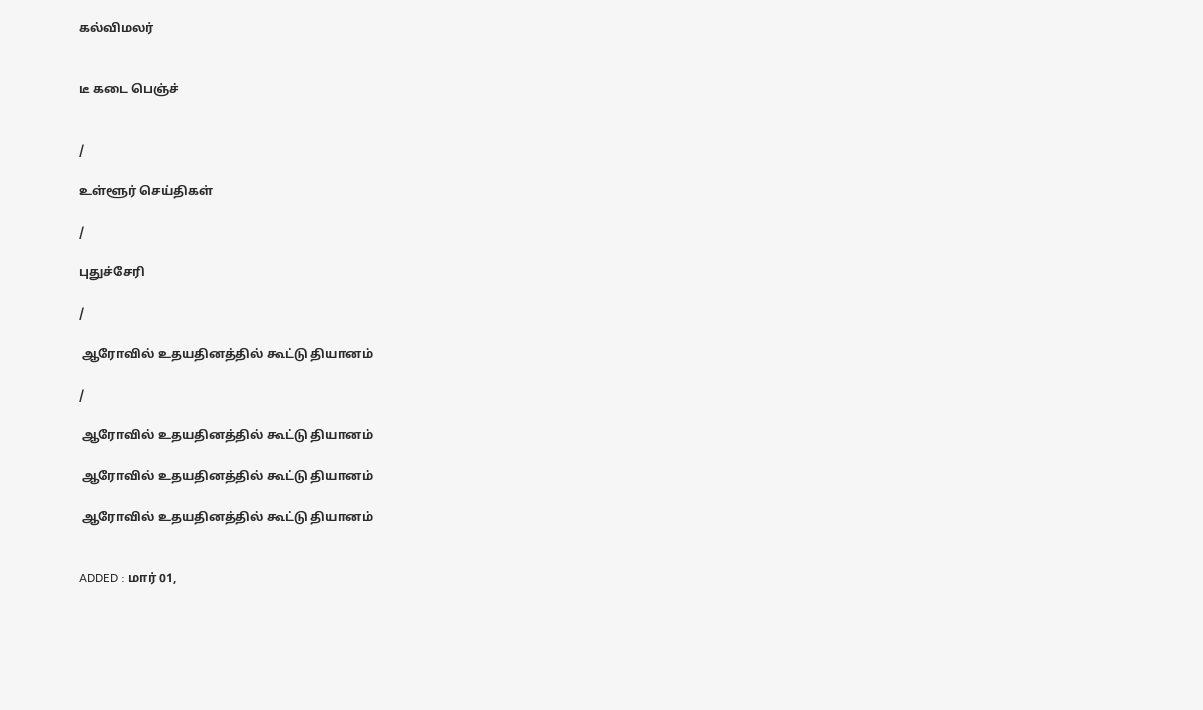கல்விமலர்


டீ கடை பெஞ்ச்


/

உள்ளூர் செய்திகள்

/

புதுச்சேரி

/

 ஆரோவில் உதயதினத்தில் கூட்டு தியானம்

/

 ஆரோவில் உதயதினத்தில் கூட்டு தியானம்

 ஆரோவில் உதயதினத்தில் கூட்டு தியானம்

 ஆரோவில் உதயதினத்தில் கூட்டு தியானம்


ADDED : மார் 01,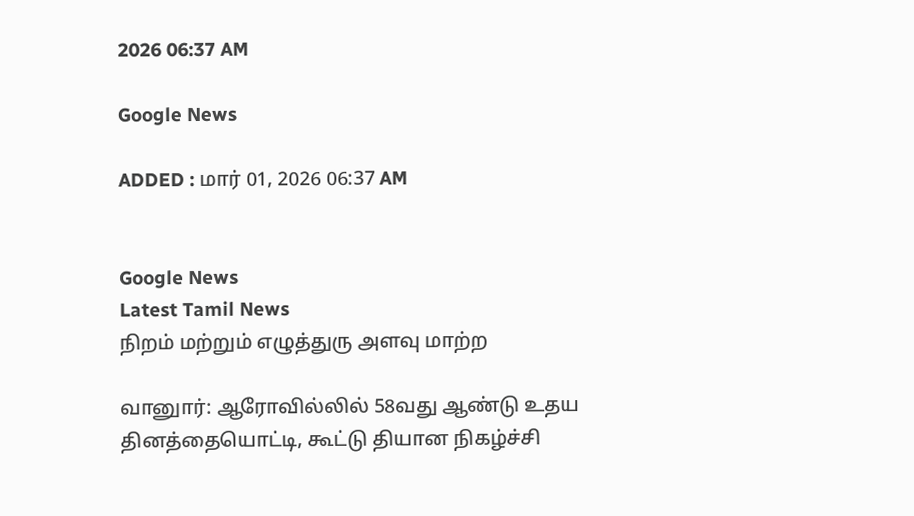2026 06:37 AM

Google News

ADDED : மார் 01, 2026 06:37 AM


Google News
Latest Tamil News
நிறம் மற்றும் எழுத்துரு அளவு மாற்ற

வானுார்: ஆரோவில்லில் 58வது ஆண்டு உதய தினத்தையொட்டி, கூட்டு தியான நிகழ்ச்சி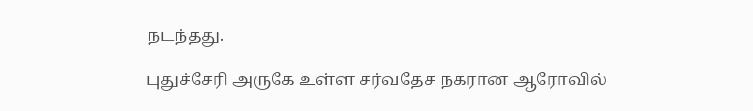நடந்தது.

புதுச்சேரி அருகே உள்ள சர்வதேச நகரான ஆரோவில்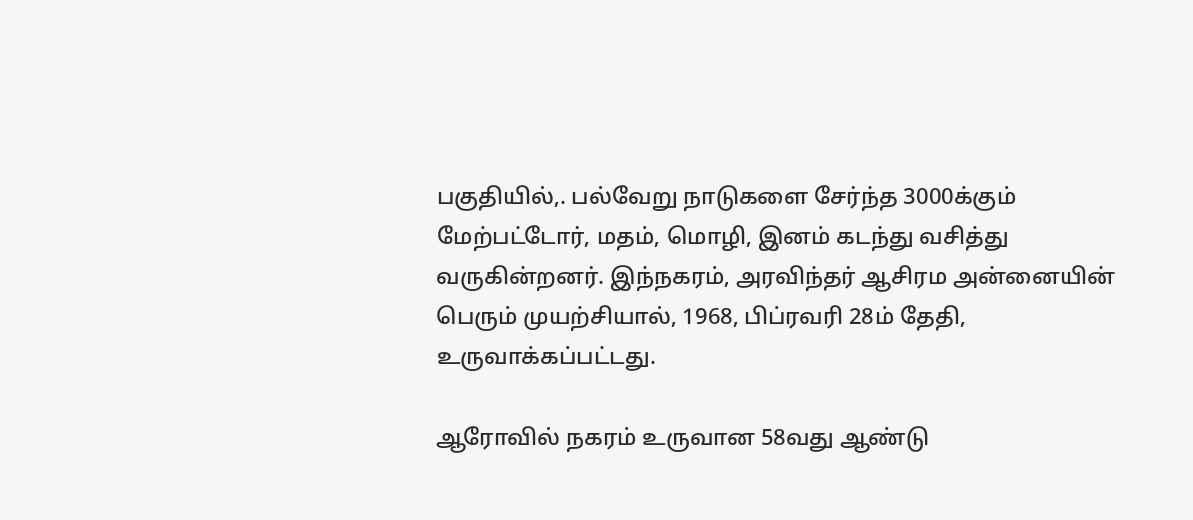பகுதியில்,. பல்வேறு நாடுகளை சேர்ந்த 3000க்கும் மேற்பட்டோர், மதம், மொழி, இனம் கடந்து வசித்து வருகின்றனர். இந்நகரம், அரவிந்தர் ஆசிரம அன்னையின் பெரும் முயற்சியால், 1968, பிப்ரவரி 28ம் தேதி, உருவாக்கப்பட்டது.

ஆரோவில் நகரம் உருவான 58வது ஆண்டு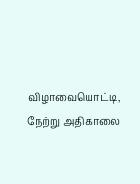விழாவையொட்டி, நேற்று அதிகாலை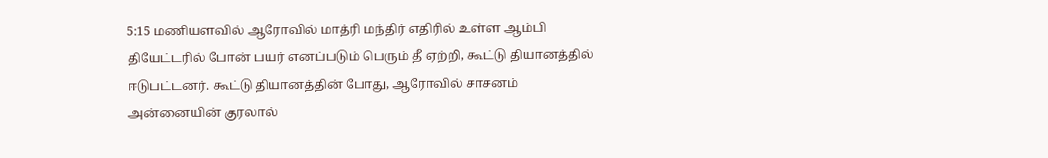5:15 மணியளவில் ஆரோவில் மாத்ரி மந்திர் எதிரில் உள்ள ஆம்பி தியேட்டரில் போன் பயர் எனப்படும் பெரும் தீ ஏற்றி, கூட்டு தியானத்தில் ஈடுபட்டனர். கூட்டு தியானத்தின் போது, ஆரோவில் சாசனம் அன்னையின் குரலால்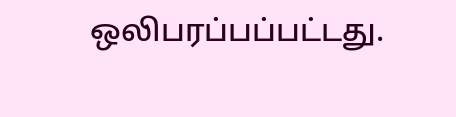ஒலிபரப்பப்பட்டது.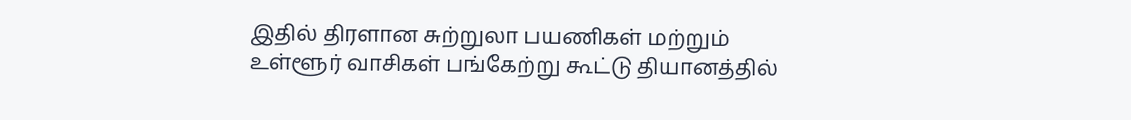இதில் திரளான சுற்றுலா பயணிகள் மற்றும் உள்ளூர் வாசிகள் பங்கேற்று கூட்டு தியானத்தில்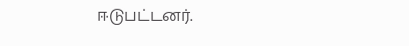ஈடுபட்டனர்.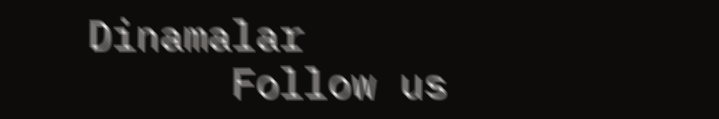Dinamalar
      Follow us